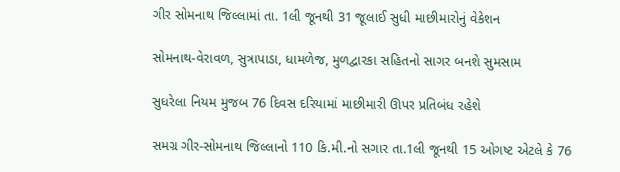ગીર સોમનાથ જિલ્લામાં તા. 1લી જૂનથી 31 જૂલાઈ સુધી માછીમારોનું વેકેશન

સોમનાથ-વેરાવળ, સુત્રાપાડા, ધામળેજ, મુળદ્વારકા સહિતનો સાગર બનશે સુમસામ

સુધરેલા નિયમ મુજબ 76 દિવસ દરિયામાં માછીમારી ઊપર પ્રતિબંધ રહેશે

સમગ્ર ગીર-સોમનાથ જિલ્લાનો 110 કિ.મી.નો સગાર તા.1લી જૂનથી 15 ઓગષ્ટ એટલે કે 76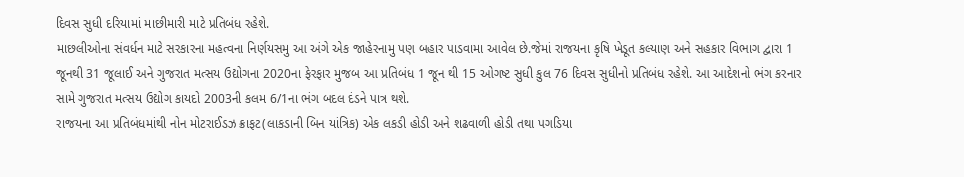દિવસ સુધી દરિયામાં માછીમારી માટે પ્રતિબંધ રહેશે.
માછલીઓના સંવર્ધન માટે સરકારના મહત્વના નિર્ણયસમુ આ અંગે એક જાહેરનામુ પણ બહાર પાડવામા આવેલ છે.જેમાં રાજયના કૃષિ ખેડૂત કલ્યાણ અને સહકાર વિભાગ દ્વારા 1 જૂનથી 31 જૂલાઈ અને ગુજરાત મત્સય ઉદ્યોગના 2020ના ફેરફાર મુજબ આ પ્રતિબંધ 1 જૂન થી 15 ઓગષ્ટ સુધી કુલ 76 દિવસ સુધીનો પ્રતિબંધ રહેશે. આ આદેશનો ભંગ કરનાર સામે ગુજરાત મત્સય ઉદ્યોગ કાયદો 2003ની કલમ 6/1ના ભંગ બદલ દંડને પાત્ર થશે.
રાજયના આ પ્રતિબંધમાંથી નોન મોટરાઈડઝ ક્રાફટ(લાકડાની બિન યાંત્રિક) એક લકડી હોડી અને શઢવાળી હોડી તથા પગડિયા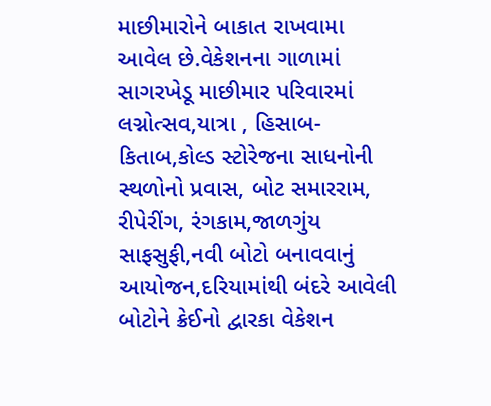માછીમારોને બાકાત રાખવામા આવેલ છે.વેકેશનના ગાળામાં સાગરખેડૂ માછીમાર પરિવારમાં લગ્નોત્સવ,યાત્રા , હિસાબ-કિતાબ,કોલ્ડ સ્ટોરેજના સાધનોની સ્થળોનો પ્રવાસ, બોટ સમારરામ, રીપેરીંગ, રંગકામ,જાળગુંય સાફસુફી,નવી બોટો બનાવવાનું આયોજન,દરિયામાંથી બંદરે આવેલી બોટોને ક્રેઈનો દ્વારકા વેકેશન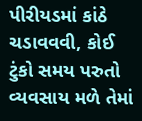પીરીયડમાં કાંઠે ચડાવવવી, કોઈ ટુંકો સમય પરુતો વ્યવસાય મળે તેમાં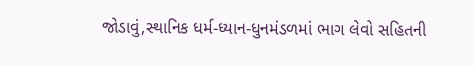જોડાવું,સ્થાનિક ધર્મ-ધ્યાન-ધુનમંડળમાં ભાગ લેવો સહિતની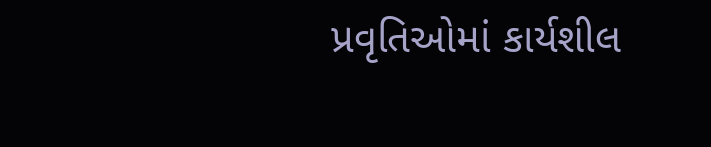પ્રવૃતિઓમાં કાર્યશીલ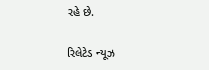રહે છે.

રિલેટેડ ન્યૂઝ